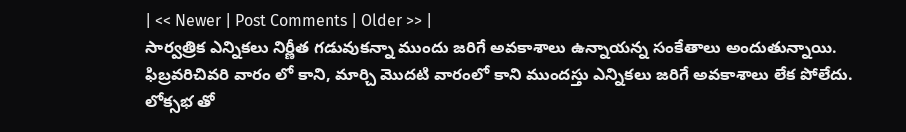| << Newer | Post Comments | Older >> |
సార్వత్రిక ఎన్నికలు నిర్ణీత గడువుకన్నా ముందు జరిగే అవకాశాలు ఉన్నాయన్న సంకేతాలు అందుతున్నాయి. ఫిబ్రవరిచివరి వారం లో కాని, మార్చి మొదటి వారంలో కాని ముందస్తు ఎన్నికలు జరిగే అవకాశాలు లేక పోలేదు. లోక్సభ తో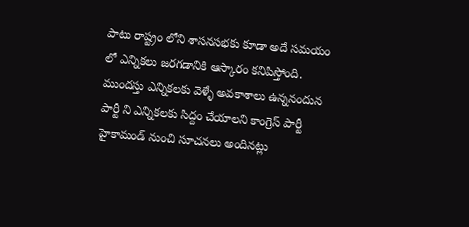పాటు రాష్ట్రం లోని శాసనసభకు కూడా అదే సమయం లో ఎన్నికలు జరగడానికి ఆస్కారం కనిపిస్తోంది. ముందస్తు ఎన్నికలకు వెళ్ళే అవకాశాలు ఉన్ననందున పార్టీ ని ఎన్నికలకు సిద్దం చేయాలని కాంగ్రెస్ పార్టీ హైకామండ్ నుంచి సూచనలు అందినట్లు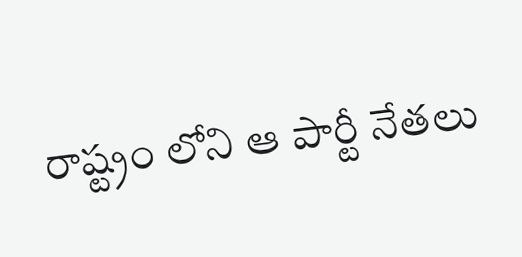రాష్ట్రం లోని ఆ పార్టీ నేతలు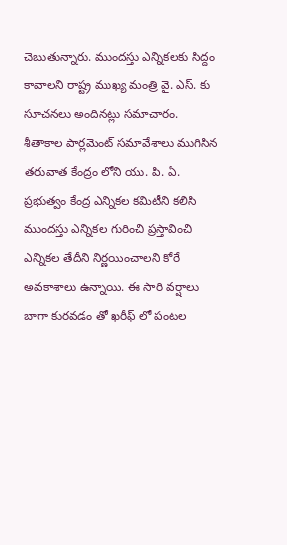చెబుతున్నారు. ముందస్తు ఎన్నికలకు సిద్దం కావాలని రాష్ట్ర ముఖ్య మంత్రి వై. ఎస్. కు సూచనలు అందినట్లు సమాచారం. శీతాకాల పార్లమెంట్ సమావేశాలు ముగిసిన తరువాత కేంద్రం లోని యు. పి. ఏ. ప్రభుత్వం కేంద్ర ఎన్నికల కమిటీని కలిసి ముందస్తు ఎన్నికల గురించి ప్రస్తావించి ఎన్నికల తేదీని నిర్ణయించాలని కోరే అవకాశాలు ఉన్నాయి. ఈ సారి వర్షాలు బాగా కురవడం తో ఖరీఫ్ లో పంటల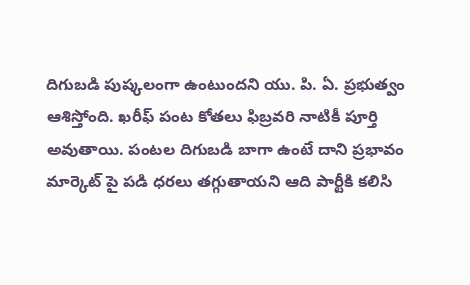దిగుబడి పుష్కలంగా ఉంటుందని యు. పి. ఏ. ప్రభుత్వం ఆశిస్తోంది. ఖరీఫ్ పంట కోతలు ఫిబ్రవరి నాటికీ పూర్తి అవుతాయి. పంటల దిగుబడి బాగా ఉంటే దాని ప్రభావం మార్కెట్ పై పడి ధరలు తగ్గుతాయని ఆది పార్టీకి కలిసి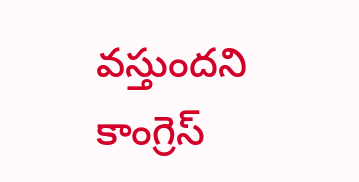వస్తుందని కాంగ్రెస్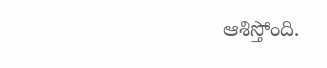ఆశిస్తోంది.